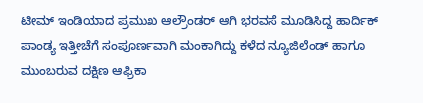ಟೀಮ್ ಇಂಡಿಯಾದ ಪ್ರಮುಖ ಆಲ್ರೌಂಡರ್ ಆಗಿ ಭರವಸೆ ಮೂಡಿಸಿದ್ದ ಹಾರ್ದಿಕ್ ಪಾಂಡ್ಯ ಇತ್ತೀಚೆಗೆ ಸಂಪೂರ್ಣವಾಗಿ ಮಂಕಾಗಿದ್ದು ಕಳೆದ ನ್ಯೂಜಿಲೆಂಡ್ ಹಾಗೂ ಮುಂಬರುವ ದಕ್ಷಿಣ ಆಫ್ರಿಕಾ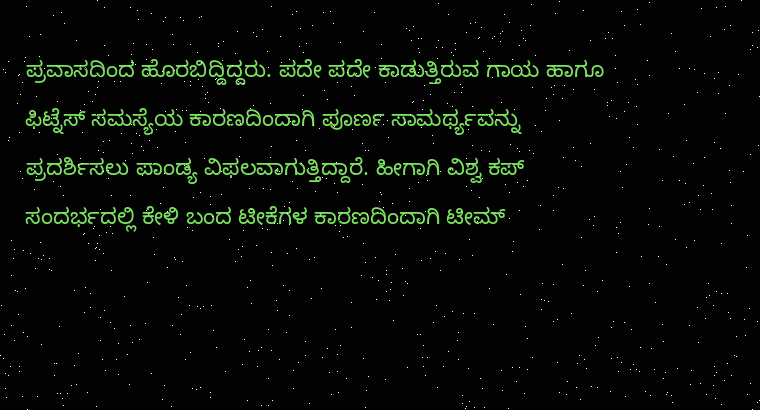ಪ್ರವಾಸದಿಂದ ಹೊರಬಿದ್ದಿದ್ದರು. ಪದೇ ಪದೇ ಕಾಡುತ್ತಿರುವ ಗಾಯ ಹಾಗೂ ಫಿಟ್ನೆಸ್ ಸಮಸ್ಯೆಯ ಕಾರಣದಿಂದಾಗಿ ಪೂರ್ಣ ಸಾಮರ್ಥ್ಯವನ್ನು ಪ್ರದರ್ಶಿಸಲು ಪಾಂಡ್ಯ ವಿಫಲವಾಗುತ್ತಿದ್ದಾರೆ. ಹೀಗಾಗಿ ವಿಶ್ವ ಕಪ್ ಸಂದರ್ಭದಲ್ಲಿ ಕೇಳಿ ಬಂದ ಟೀಕೆಗಳ ಕಾರಣದಿಂದಾಗಿ ಟೀಮ್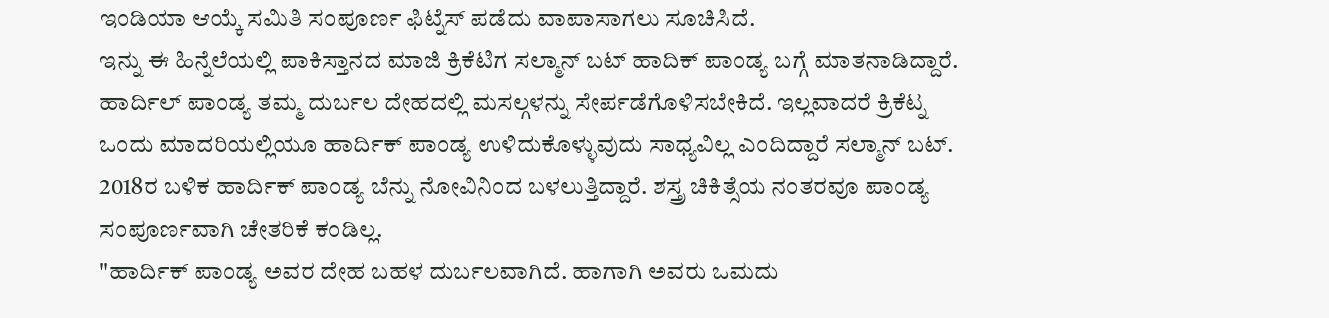ಇಂಡಿಯಾ ಆಯ್ಕೆ ಸಮಿತಿ ಸಂಪೂರ್ಣ ಫಿಟ್ನೆಸ್ ಪಡೆದು ವಾಪಾಸಾಗಲು ಸೂಚಿಸಿದೆ.
ಇನ್ನು ಈ ಹಿನ್ನೆಲೆಯಲ್ಲಿ ಪಾಕಿಸ್ತಾನದ ಮಾಜಿ ಕ್ರಿಕೆಟಿಗ ಸಲ್ಮಾನ್ ಬಟ್ ಹಾದಿಕ್ ಪಾಂಡ್ಯ ಬಗ್ಗೆ ಮಾತನಾಡಿದ್ದಾರೆ. ಹಾರ್ದಿಲ್ ಪಾಂಡ್ಯ ತಮ್ಮ ದುರ್ಬಲ ದೇಹದಲ್ಲಿ ಮಸಲ್ಗಳನ್ನು ಸೇರ್ಪಡೆಗೊಳಿಸಬೇಕಿದೆ. ಇಲ್ಲವಾದರೆ ಕ್ರಿಕೆಟ್ನ ಒಂದು ಮಾದರಿಯಲ್ಲಿಯೂ ಹಾರ್ದಿಕ್ ಪಾಂಡ್ಯ ಉಳಿದುಕೊಳ್ಳುವುದು ಸಾಧ್ಯವಿಲ್ಲ ಎಂದಿದ್ದಾರೆ ಸಲ್ಮಾನ್ ಬಟ್. 2018ರ ಬಳಿಕ ಹಾರ್ದಿಕ್ ಪಾಂಡ್ಯ ಬೆನ್ನು ನೋವಿನಿಂದ ಬಳಲುತ್ತಿದ್ದಾರೆ. ಶಸ್ತ್ರ ಚಿಕಿತ್ಸೆಯ ನಂತರವೂ ಪಾಂಡ್ಯ ಸಂಪೂರ್ಣವಾಗಿ ಚೇತರಿಕೆ ಕಂಡಿಲ್ಲ.
"ಹಾರ್ದಿಕ್ ಪಾಂಡ್ಯ ಅವರ ದೇಹ ಬಹಳ ದುರ್ಬಲವಾಗಿದೆ. ಹಾಗಾಗಿ ಅವರು ಒಮದು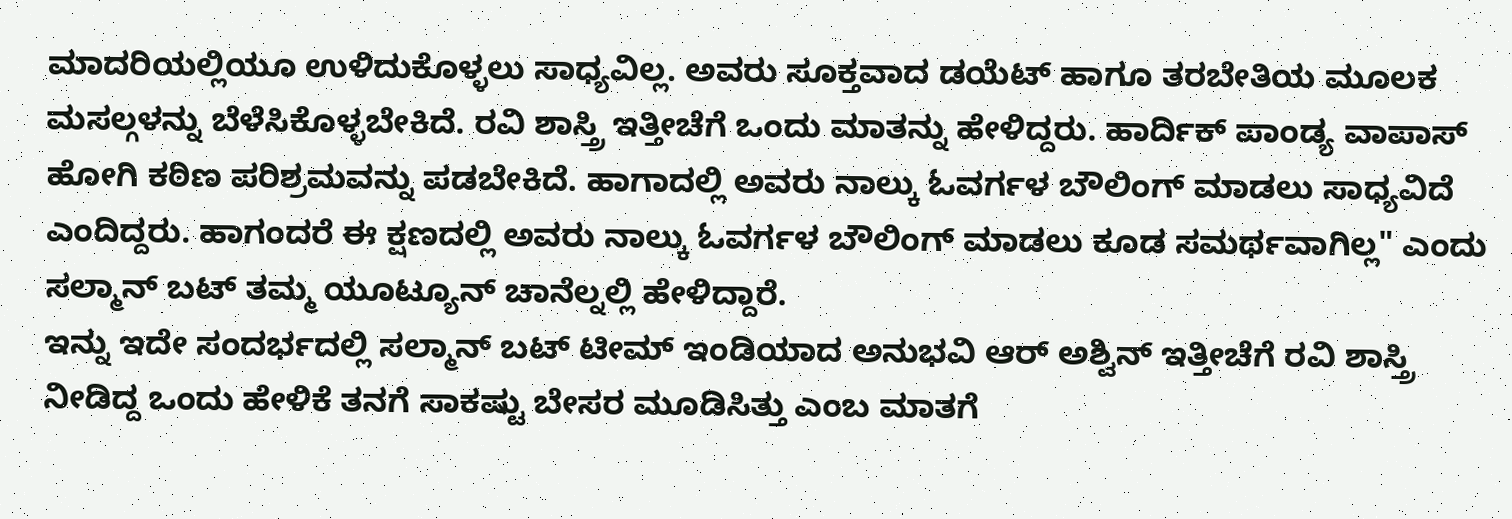ಮಾದರಿಯಲ್ಲಿಯೂ ಉಳಿದುಕೊಳ್ಳಲು ಸಾಧ್ಯವಿಲ್ಲ. ಅವರು ಸೂಕ್ತವಾದ ಡಯೆಟ್ ಹಾಗೂ ತರಬೇತಿಯ ಮೂಲಕ ಮಸಲ್ಗಳನ್ನು ಬೆಳೆಸಿಕೊಳ್ಳಬೇಕಿದೆ. ರವಿ ಶಾಸ್ತ್ರಿ ಇತ್ತೀಚೆಗೆ ಒಂದು ಮಾತನ್ನು ಹೇಳಿದ್ದರು. ಹಾರ್ದಿಕ್ ಪಾಂಡ್ಯ ವಾಪಾಸ್ ಹೋಗಿ ಕಠಿಣ ಪರಿಶ್ರಮವನ್ನು ಪಡಬೇಕಿದೆ. ಹಾಗಾದಲ್ಲಿ ಅವರು ನಾಲ್ಕು ಓವರ್ಗಳ ಬೌಲಿಂಗ್ ಮಾಡಲು ಸಾಧ್ಯವಿದೆ ಎಂದಿದ್ದರು. ಹಾಗಂದರೆ ಈ ಕ್ಷಣದಲ್ಲಿ ಅವರು ನಾಲ್ಕು ಓವರ್ಗಳ ಬೌಲಿಂಗ್ ಮಾಡಲು ಕೂಡ ಸಮರ್ಥವಾಗಿಲ್ಲ" ಎಂದು ಸಲ್ಮಾನ್ ಬಟ್ ತಮ್ಮ ಯೂಟ್ಯೂನ್ ಚಾನೆಲ್ನಲ್ಲಿ ಹೇಳಿದ್ದಾರೆ.
ಇನ್ನು ಇದೇ ಸಂದರ್ಭದಲ್ಲಿ ಸಲ್ಮಾನ್ ಬಟ್ ಟೀಮ್ ಇಂಡಿಯಾದ ಅನುಭವಿ ಆರ್ ಅಶ್ವಿನ್ ಇತ್ತೀಚೆಗೆ ರವಿ ಶಾಸ್ತ್ರಿ ನೀಡಿದ್ದ ಒಂದು ಹೇಳಿಕೆ ತನಗೆ ಸಾಕಷ್ಟು ಬೇಸರ ಮೂಡಿಸಿತ್ತು ಎಂಬ ಮಾತಗೆ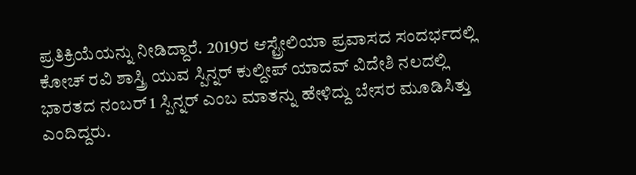ಪ್ರತಿಕ್ರಿಯೆಯನ್ನು ನೀಡಿದ್ದಾರೆ. 2019ರ ಆಸ್ಟ್ರೇಲಿಯಾ ಪ್ರವಾಸದ ಸಂದರ್ಭದಲ್ಲಿ ಕೋಚ್ ರವಿ ಶಾಸ್ತ್ರಿ ಯುವ ಸ್ಪಿನ್ನರ್ ಕುಲ್ದೀಪ್ ಯಾದವ್ ವಿದೇಶಿ ನಲದಲ್ಲಿ ಭಾರತದ ನಂಬರ್ 1 ಸ್ಪಿನ್ನರ್ ಎಂಬ ಮಾತನ್ನು ಹೇಳಿದ್ದು ಬೇಸರ ಮೂಡಿಸಿತ್ತು ಎಂದಿದ್ದರು.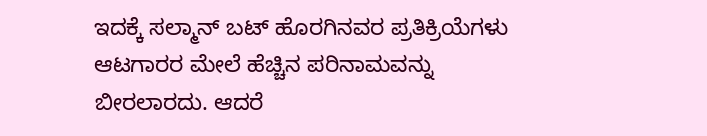ಇದಕ್ಕೆ ಸಲ್ಮಾನ್ ಬಟ್ ಹೊರಗಿನವರ ಪ್ರತಿಕ್ರಿಯೆಗಳು ಆಟಗಾರರ ಮೇಲೆ ಹೆಚ್ಚಿನ ಪರಿನಾಮವನ್ನು ಬೀರಲಾರದು. ಆದರೆ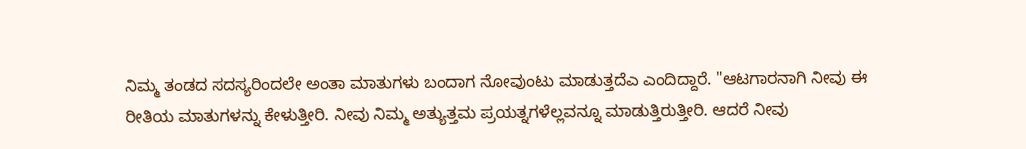ನಿಮ್ಮ ತಂಡದ ಸದಸ್ಯರಿಂದಲೇ ಅಂತಾ ಮಾತುಗಳು ಬಂದಾಗ ನೋವುಂಟು ಮಾಡುತ್ತದೆಎ ಎಂದಿದ್ದಾರೆ. "ಆಟಗಾರನಾಗಿ ನೀವು ಈ ರೀತಿಯ ಮಾತುಗಳನ್ನು ಕೇಳುತ್ತೀರಿ. ನೀವು ನಿಮ್ಮ ಅತ್ಯುತ್ತಮ ಪ್ರಯತ್ನಗಳೆಲ್ಲವನ್ನೂ ಮಾಡುತ್ತಿರುತ್ತೀರಿ. ಆದರೆ ನೀವು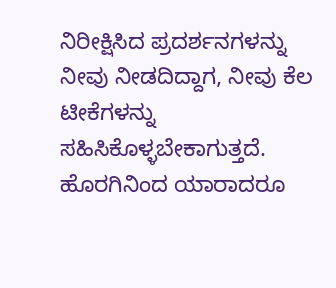ನಿರೀಕ್ಷಿಸಿದ ಪ್ರದರ್ಶನಗಳನ್ನು ನೀವು ನೀಡದಿದ್ದಾಗ, ನೀವು ಕೆಲ ಟೀಕೆಗಳನ್ನು ಸಹಿಸಿಕೊಳ್ಳಬೇಕಾಗುತ್ತದೆ. ಹೊರಗಿನಿಂದ ಯಾರಾದರೂ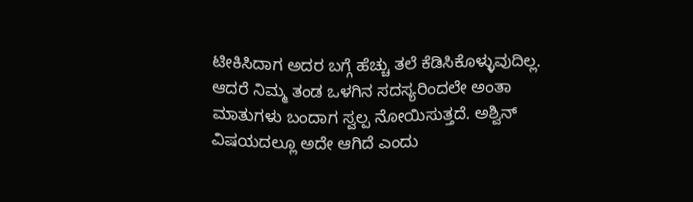ಟೀಕಿಸಿದಾಗ ಅದರ ಬಗ್ಗೆ ಹೆಚ್ಚು ತಲೆ ಕೆಡಿಸಿಕೊಳ್ಳುವುದಿಲ್ಲ. ಆದರೆ ನಿಮ್ಮ ತಂಡ ಒಳಗಿನ ಸದಸ್ಯರಿಂದಲೇ ಅಂತಾ ಮಾತುಗಳು ಬಂದಾಗ ಸ್ವಲ್ಪ ನೋಯಿಸುತ್ತದೆ. ಅಶ್ವಿನ್ ವಿಷಯದಲ್ಲೂ ಅದೇ ಆಗಿದೆ ಎಂದು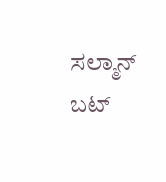ಸಲ್ಮಾನ್ ಬಟ್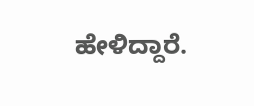ಹೇಳಿದ್ದಾರೆ.